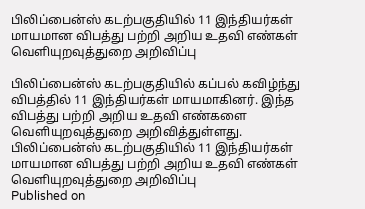பிலிப்பைன்ஸ் கடற்பகுதியில் 11 இந்தியர்கள் மாயமான விபத்து பற்றி அறிய உதவி எண்கள் வெளியுறவுத்துறை அறிவிப்பு

பிலிப்பைன்ஸ் கடற்பகுதியில் கப்பல் கவிழ்ந்து விபத்தில் 11 இந்தியர்கள் மாயமாகினர். இந்த விபத்து பற்றி அறிய உதவி எண்களை வெளியுறவுத்துறை அறிவித்துள்ளது.
பிலிப்பைன்ஸ் கடற்பகுதியில் 11 இந்தியர்கள் மாயமான விபத்து பற்றி அறிய உதவி எண்கள் வெளியுறவுத்துறை அறிவிப்பு
Published on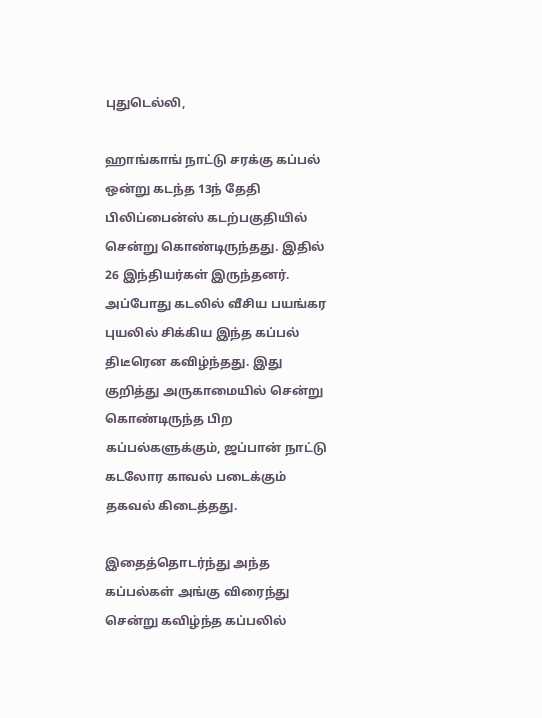புதுடெல்லி,

ஹாங்காங் நாட்டு சரக்கு கப்பல் ஒன்று கடந்த 13ந் தேதி பிலிப்பைன்ஸ் கடற்பகுதியில் சென்று கொண்டிருந்தது. இதில் 26 இந்தியர்கள் இருந்தனர். அப்போது கடலில் வீசிய பயங்கர புயலில் சிக்கிய இந்த கப்பல் திடீரென கவிழ்ந்தது. இது குறித்து அருகாமையில் சென்று கொண்டிருந்த பிற கப்பல்களுக்கும், ஜப்பான் நாட்டு கடலோர காவல் படைக்கும் தகவல் கிடைத்தது.

இதைத்தொடர்ந்து அந்த கப்பல்கள் அங்கு விரைந்து சென்று கவிழ்ந்த கப்பலில்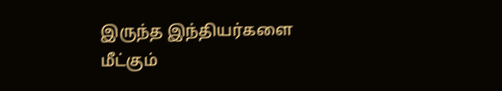இருந்த இந்தியர்களை மீட்கும்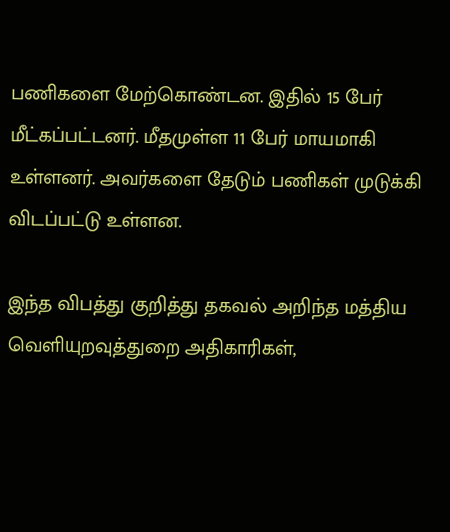பணிகளை மேற்கொண்டன. இதில் 15 பேர் மீட்கப்பட்டனர். மீதமுள்ள 11 பேர் மாயமாகி உள்ளனர். அவர்களை தேடும் பணிகள் முடுக்கி விடப்பட்டு உள்ளன.

இந்த விபத்து குறித்து தகவல் அறிந்த மத்திய வெளியுறவுத்துறை அதிகாரிகள்,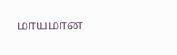மாயமான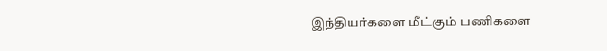இந்தியர்களை மீட்கும் பணிகளை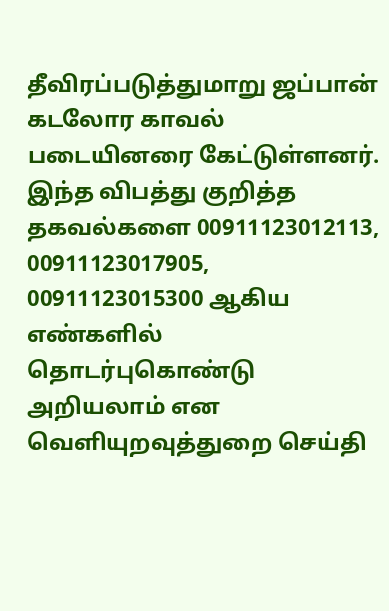தீவிரப்படுத்துமாறு ஜப்பான் கடலோர காவல் படையினரை கேட்டுள்ளனர். இந்த விபத்து குறித்த தகவல்களை 00911123012113, 00911123017905, 00911123015300 ஆகிய எண்களில் தொடர்புகொண்டு அறியலாம் என வெளியுறவுத்துறை செய்தி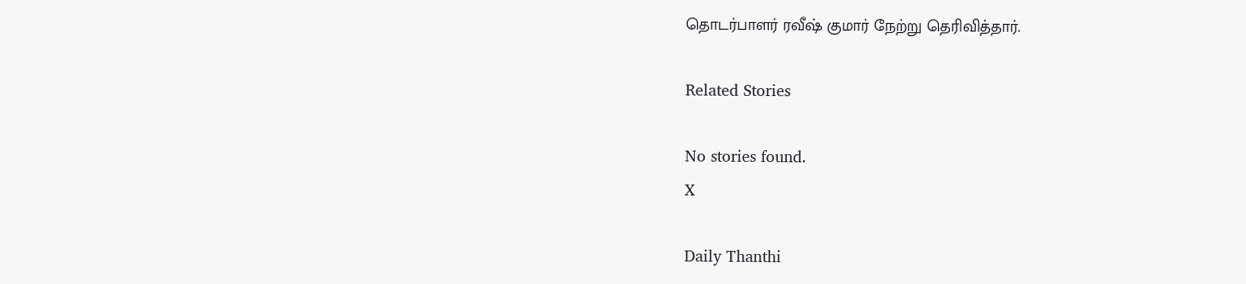தொடர்பாளர் ரவீஷ் குமார் நேற்று தெரிவித்தார்.

Related Stories

No stories found.
X

Daily Thanthi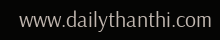www.dailythanthi.com